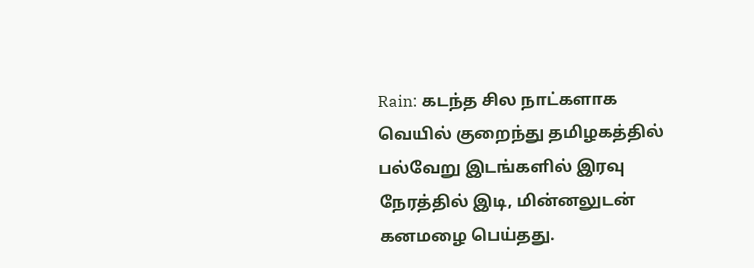Rain: கடந்த சில நாட்களாக வெயில் குறைந்து தமிழகத்தில் பல்வேறு இடங்களில் இரவு நேரத்தில் இடி, மின்னலுடன் கனமழை பெய்தது.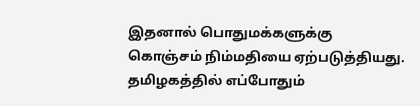இதனால் பொதுமக்களுக்கு கொஞ்சம் நிம்மதியை ஏற்படுத்தியது.
தமிழகத்தில் எப்போதும்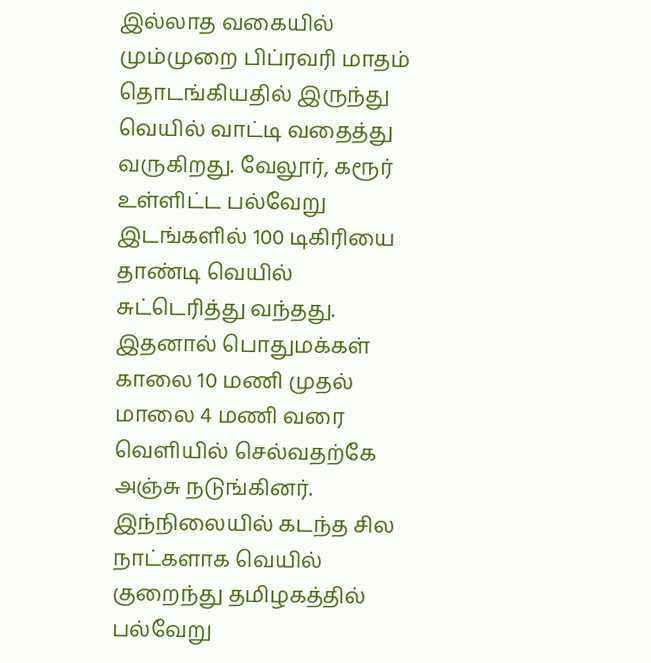இல்லாத வகையில் மும்முறை பிப்ரவரி மாதம் தொடங்கியதில் இருந்து வெயில் வாட்டி வதைத்து வருகிறது. வேலூர், கரூர் உள்ளிட்ட பல்வேறு இடங்களில் 100 டிகிரியை தாண்டி வெயில் சுட்டெரித்து வந்தது. இதனால் பொதுமக்கள் காலை 10 மணி முதல் மாலை 4 மணி வரை வெளியில் செல்வதற்கே அஞ்சு நடுங்கினர். இந்நிலையில் கடந்த சில நாட்களாக வெயில் குறைந்து தமிழகத்தில் பல்வேறு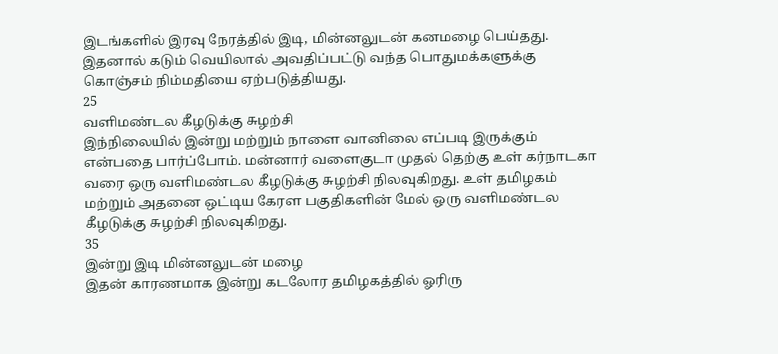இடங்களில் இரவு நேரத்தில் இடி, மின்னலுடன் கனமழை பெய்தது. இதனால் கடும் வெயிலால் அவதிப்பட்டு வந்த பொதுமக்களுக்கு கொஞ்சம் நிம்மதியை ஏற்படுத்தியது.
25
வளிமண்டல கீழடுக்கு சுழற்சி
இந்நிலையில் இன்று மற்றும் நாளை வானிலை எப்படி இருக்கும் என்பதை பார்ப்போம். மன்னார் வளைகுடா முதல் தெற்கு உள் கர்நாடகா வரை ஒரு வளிமண்டல கீழடுக்கு சுழற்சி நிலவுகிறது. உள் தமிழகம் மற்றும் அதனை ஒட்டிய கேரள பகுதிகளின் மேல் ஒரு வளிமண்டல கீழடுக்கு சுழற்சி நிலவுகிறது.
35
இன்று இடி மின்னலுடன் மழை
இதன் காரணமாக இன்று கடலோர தமிழகத்தில் ஓரிரு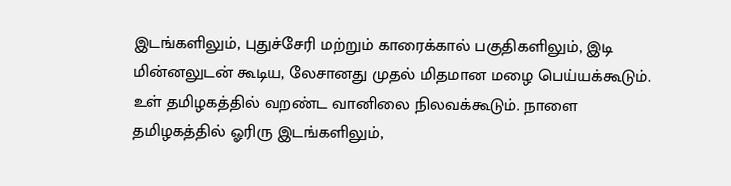இடங்களிலும், புதுச்சேரி மற்றும் காரைக்கால் பகுதிகளிலும், இடி மின்னலுடன் கூடிய, லேசானது முதல் மிதமான மழை பெய்யக்கூடும். உள் தமிழகத்தில் வறண்ட வானிலை நிலவக்கூடும். நாளை தமிழகத்தில் ஓரிரு இடங்களிலும்,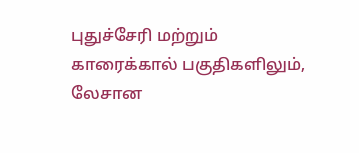புதுச்சேரி மற்றும் காரைக்கால் பகுதிகளிலும், லேசான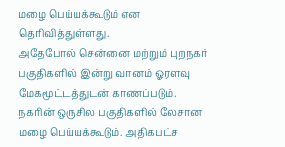மழை பெய்யக்கூடும் என தெரிவித்துள்ளது.
அதேபோல் சென்னை மற்றும் புறநகர் பகுதிகளில் இன்று வானம் ஓரளவு மேகமூட்டத்துடன் காணப்படும். நகரின் ஒருசில பகுதிகளில் லேசான மழை பெய்யக்கூடும். அதிகபட்ச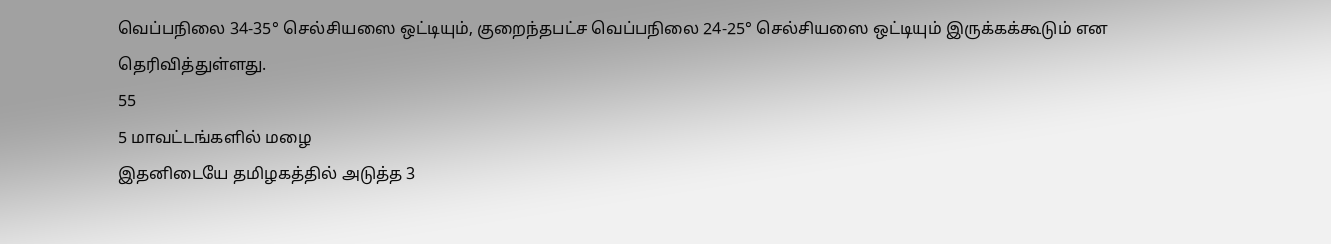வெப்பநிலை 34-35° செல்சியஸை ஒட்டியும், குறைந்தபட்ச வெப்பநிலை 24-25° செல்சியஸை ஒட்டியும் இருக்கக்கூடும் என தெரிவித்துள்ளது.
55
5 மாவட்டங்களில் மழை
இதனிடையே தமிழகத்தில் அடுத்த 3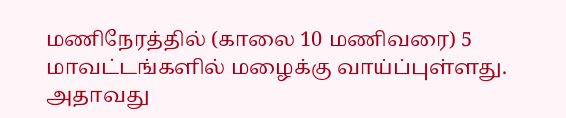மணிநேரத்தில் (காலை 10 மணிவரை) 5 மாவட்டங்களில் மழைக்கு வாய்ப்புள்ளது. அதாவது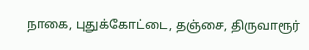நாகை, புதுக்கோட்டை, தஞ்சை, திருவாரூர்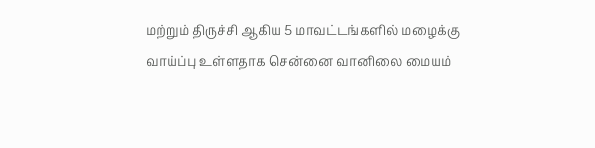மற்றும் திருச்சி ஆகிய 5 மாவட்டங்களில் மழைக்கு வாய்ப்பு உள்ளதாக சென்னை வானிலை மையம்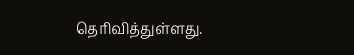தெரிவித்துள்ளது.